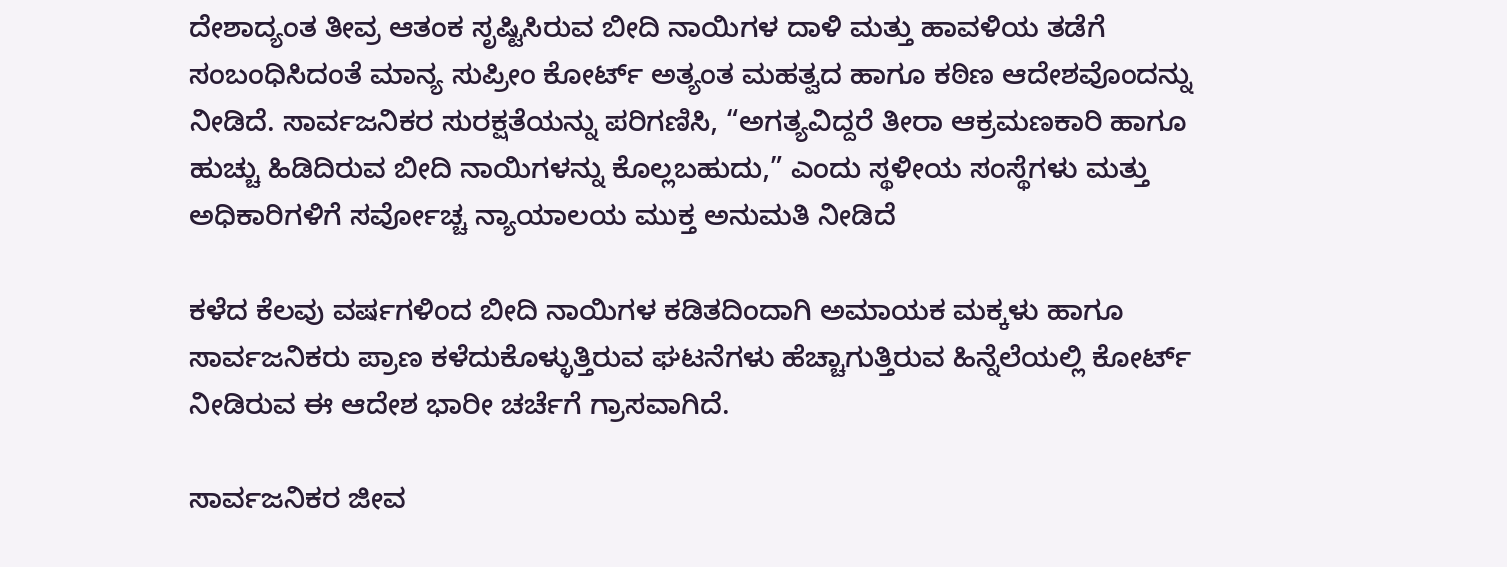ದೇಶಾದ್ಯಂತ ತೀವ್ರ ಆತಂಕ ಸೃಷ್ಟಿಸಿರುವ ಬೀದಿ ನಾಯಿಗಳ ದಾಳಿ ಮತ್ತು ಹಾವಳಿಯ ತಡೆಗೆ ಸಂಬಂಧಿಸಿದಂತೆ ಮಾನ್ಯ ಸುಪ್ರೀಂ ಕೋರ್ಟ್ ಅತ್ಯಂತ ಮಹತ್ವದ ಹಾಗೂ ಕಠಿಣ ಆದೇಶವೊಂದನ್ನು ನೀಡಿದೆ. ಸಾರ್ವಜನಿಕರ ಸುರಕ್ಷತೆಯನ್ನು ಪರಿಗಣಿಸಿ, “ಅಗತ್ಯವಿದ್ದರೆ ತೀರಾ ಆಕ್ರಮಣಕಾರಿ ಹಾಗೂ ಹುಚ್ಚು ಹಿಡಿದಿರುವ ಬೀದಿ ನಾಯಿಗಳನ್ನು ಕೊಲ್ಲಬಹುದು,” ಎಂದು ಸ್ಥಳೀಯ ಸಂಸ್ಥೆಗಳು ಮತ್ತು ಅಧಿಕಾರಿಗಳಿಗೆ ಸರ್ವೋಚ್ಚ ನ್ಯಾಯಾಲಯ ಮುಕ್ತ ಅನುಮತಿ ನೀಡಿದೆ

ಕಳೆದ ಕೆಲವು ವರ್ಷಗಳಿಂದ ಬೀದಿ ನಾಯಿಗಳ ಕಡಿತದಿಂದಾಗಿ ಅಮಾಯಕ ಮಕ್ಕಳು ಹಾಗೂ ಸಾರ್ವಜನಿಕರು ಪ್ರಾಣ ಕಳೆದುಕೊಳ್ಳುತ್ತಿರುವ ಘಟನೆಗಳು ಹೆಚ್ಚಾಗುತ್ತಿರುವ ಹಿನ್ನೆಲೆಯಲ್ಲಿ ಕೋರ್ಟ್ ನೀಡಿರುವ ಈ ಆದೇಶ ಭಾರೀ ಚರ್ಚೆಗೆ ಗ್ರಾಸವಾಗಿದೆ.

ಸಾರ್ವಜನಿಕರ ಜೀವ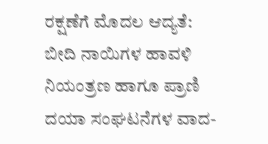ರಕ್ಷಣೆಗೆ ಮೊದಲ ಆದ್ಯತೆ:
ಬೀದಿ ನಾಯಿಗಳ ಹಾವಳಿ ನಿಯಂತ್ರಣ ಹಾಗೂ ಪ್ರಾಣಿ ದಯಾ ಸಂಘಟನೆಗಳ ವಾದ-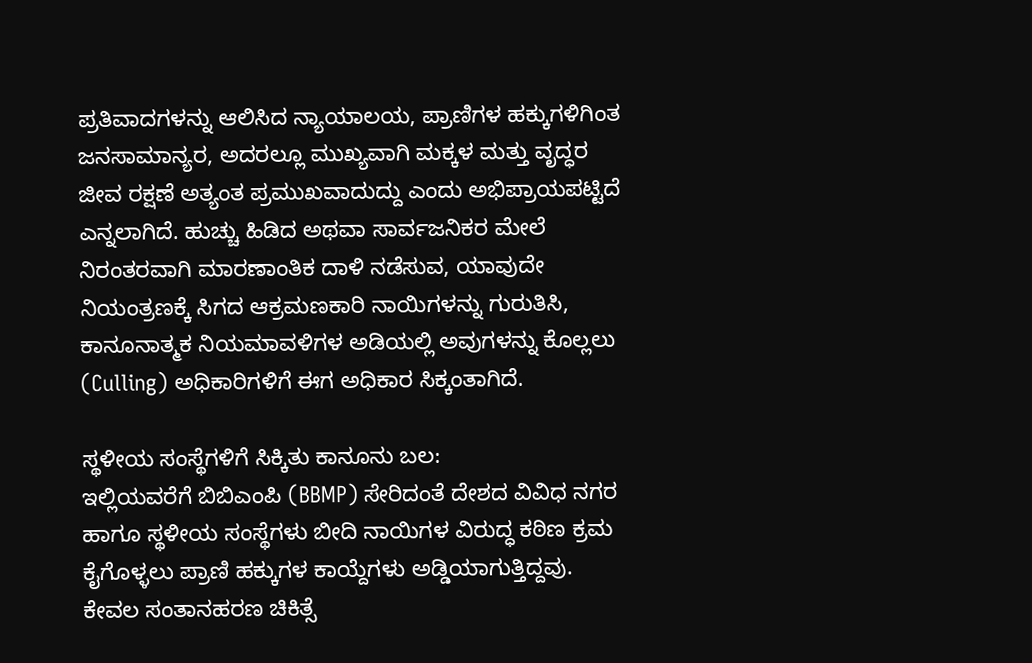ಪ್ರತಿವಾದಗಳನ್ನು ಆಲಿಸಿದ ನ್ಯಾಯಾಲಯ, ಪ್ರಾಣಿಗಳ ಹಕ್ಕುಗಳಿಗಿಂತ ಜನಸಾಮಾನ್ಯರ, ಅದರಲ್ಲೂ ಮುಖ್ಯವಾಗಿ ಮಕ್ಕಳ ಮತ್ತು ವೃದ್ಧರ ಜೀವ ರಕ್ಷಣೆ ಅತ್ಯಂತ ಪ್ರಮುಖವಾದುದ್ದು ಎಂದು ಅಭಿಪ್ರಾಯಪಟ್ಟಿದೆ ಎನ್ನಲಾಗಿದೆ. ಹುಚ್ಚು ಹಿಡಿದ ಅಥವಾ ಸಾರ್ವಜನಿಕರ ಮೇಲೆ ನಿರಂತರವಾಗಿ ಮಾರಣಾಂತಿಕ ದಾಳಿ ನಡೆಸುವ, ಯಾವುದೇ ನಿಯಂತ್ರಣಕ್ಕೆ ಸಿಗದ ಆಕ್ರಮಣಕಾರಿ ನಾಯಿಗಳನ್ನು ಗುರುತಿಸಿ, ಕಾನೂನಾತ್ಮಕ ನಿಯಮಾವಳಿಗಳ ಅಡಿಯಲ್ಲಿ ಅವುಗಳನ್ನು ಕೊಲ್ಲಲು (Culling) ಅಧಿಕಾರಿಗಳಿಗೆ ಈಗ ಅಧಿಕಾರ ಸಿಕ್ಕಂತಾಗಿದೆ.

ಸ್ಥಳೀಯ ಸಂಸ್ಥೆಗಳಿಗೆ ಸಿಕ್ಕಿತು ಕಾನೂನು ಬಲ:
ಇಲ್ಲಿಯವರೆಗೆ ಬಿಬಿಎಂಪಿ (BBMP) ಸೇರಿದಂತೆ ದೇಶದ ವಿವಿಧ ನಗರ ಹಾಗೂ ಸ್ಥಳೀಯ ಸಂಸ್ಥೆಗಳು ಬೀದಿ ನಾಯಿಗಳ ವಿರುದ್ಧ ಕಠಿಣ ಕ್ರಮ ಕೈಗೊಳ್ಳಲು ಪ್ರಾಣಿ ಹಕ್ಕುಗಳ ಕಾಯ್ದೆಗಳು ಅಡ್ಡಿಯಾಗುತ್ತಿದ್ದವು. ಕೇವಲ ಸಂತಾನಹರಣ ಚಿಕಿತ್ಸೆ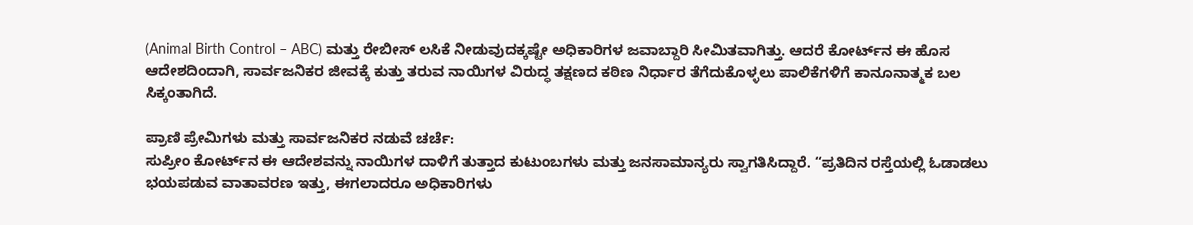(Animal Birth Control – ABC) ಮತ್ತು ರೇಬೀಸ್ ಲಸಿಕೆ ನೀಡುವುದಕ್ಕಷ್ಟೇ ಅಧಿಕಾರಿಗಳ ಜವಾಬ್ದಾರಿ ಸೀಮಿತವಾಗಿತ್ತು. ಆದರೆ ಕೋರ್ಟ್‌ನ ಈ ಹೊಸ ಆದೇಶದಿಂದಾಗಿ, ಸಾರ್ವಜನಿಕರ ಜೀವಕ್ಕೆ ಕುತ್ತು ತರುವ ನಾಯಿಗಳ ವಿರುದ್ಧ ತಕ್ಷಣದ ಕಠಿಣ ನಿರ್ಧಾರ ತೆಗೆದುಕೊಳ್ಳಲು ಪಾಲಿಕೆಗಳಿಗೆ ಕಾನೂನಾತ್ಮಕ ಬಲ ಸಿಕ್ಕಂತಾಗಿದೆ.

ಪ್ರಾಣಿ ಪ್ರೇಮಿಗಳು ಮತ್ತು ಸಾರ್ವಜನಿಕರ ನಡುವೆ ಚರ್ಚೆ:
ಸುಪ್ರೀಂ ಕೋರ್ಟ್‌ನ ಈ ಆದೇಶವನ್ನು ನಾಯಿಗಳ ದಾಳಿಗೆ ತುತ್ತಾದ ಕುಟುಂಬಗಳು ಮತ್ತು ಜನಸಾಮಾನ್ಯರು ಸ್ವಾಗತಿಸಿದ್ದಾರೆ. “ಪ್ರತಿದಿನ ರಸ್ತೆಯಲ್ಲಿ ಓಡಾಡಲು ಭಯಪಡುವ ವಾತಾವರಣ ಇತ್ತು, ಈಗಲಾದರೂ ಅಧಿಕಾರಿಗಳು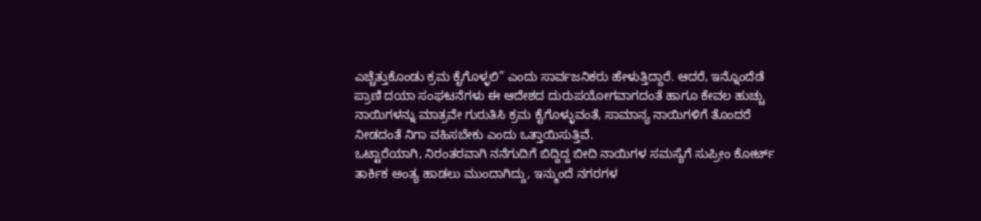ಎಚ್ಚೆತ್ತುಕೊಂಡು ಕ್ರಮ ಕೈಗೊಳ್ಳಲಿ” ಎಂದು ಸಾರ್ವಜನಿಕರು ಹೇಳುತ್ತಿದ್ದಾರೆ. ಆದರೆ, ಇನ್ನೊಂದೆಡೆ ಪ್ರಾಣಿ ದಯಾ ಸಂಘಟನೆಗಳು ಈ ಆದೇಶದ ದುರುಪಯೋಗವಾಗದಂತೆ ಹಾಗೂ ಕೇವಲ ಹುಚ್ಚು ನಾಯಿಗಳನ್ನು ಮಾತ್ರವೇ ಗುರುತಿಸಿ ಕ್ರಮ ಕೈಗೊಳ್ಳುವಂತೆ, ಸಾಮಾನ್ಯ ನಾಯಿಗಳಿಗೆ ತೊಂದರೆ ನೀಡದಂತೆ ನಿಗಾ ವಹಿಸಬೇಕು ಎಂದು ಒತ್ತಾಯಿಸುತ್ತಿವೆ.
ಒಟ್ಟಾರೆಯಾಗಿ, ನಿರಂತರವಾಗಿ ನನೆಗುದಿಗೆ ಬಿದ್ದಿದ್ದ ಬೀದಿ ನಾಯಿಗಳ ಸಮಸ್ಯೆಗೆ ಸುಪ್ರೀಂ ಕೋರ್ಟ್ ತಾರ್ಕಿಕ ಅಂತ್ಯ ಹಾಡಲು ಮುಂದಾಗಿದ್ದು, ಇನ್ಮುಂದೆ ನಗರಗಳ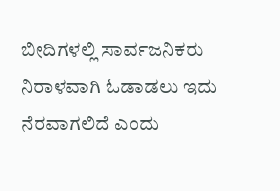ಬೀದಿಗಳಲ್ಲಿ ಸಾರ್ವಜನಿಕರು ನಿರಾಳವಾಗಿ ಓಡಾಡಲು ಇದು ನೆರವಾಗಲಿದೆ ಎಂದು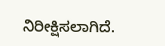ನಿರೀಕ್ಷಿಸಲಾಗಿದೆ.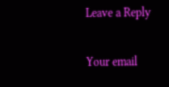Leave a Reply

Your email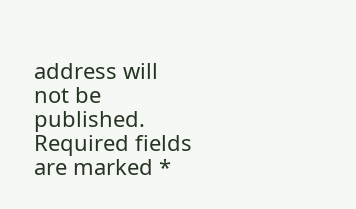address will not be published. Required fields are marked *